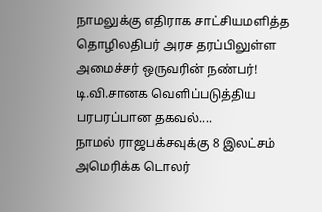நாமலுக்கு எதிராக சாட்சியமளித்த தொழிலதிபர் அரச தரப்பிலுள்ள அமைச்சர் ஒருவரின் நண்பர்! டி.வி.சானக வெளிப்படுத்திய பரபரப்பான தகவல்....
நாமல் ராஜபக்சவுக்கு 8 இலட்சம் அமெரிக்க டொலர்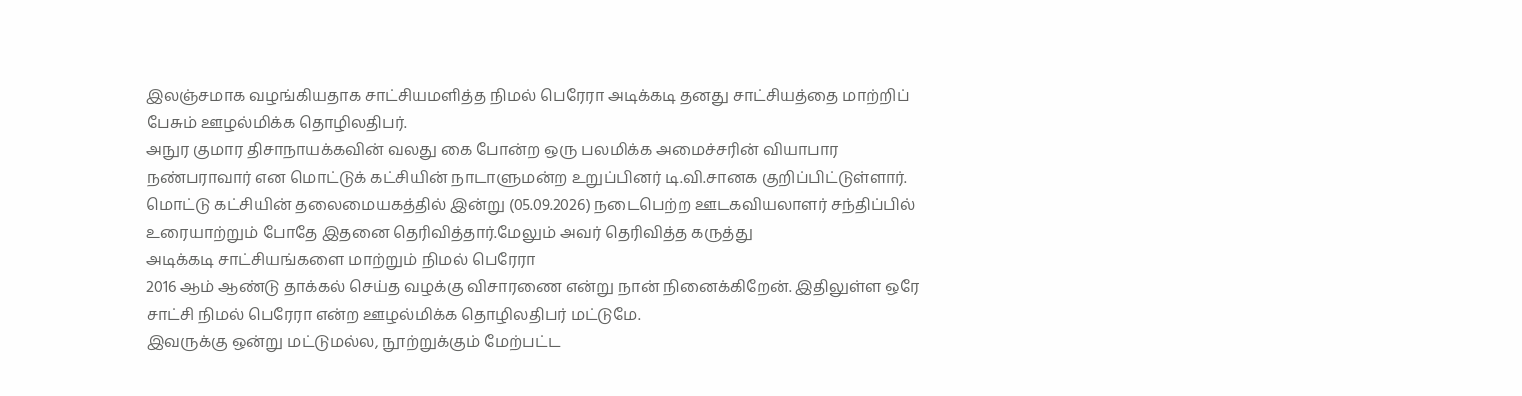இலஞ்சமாக வழங்கியதாக சாட்சியமளித்த நிமல் பெரேரா அடிக்கடி தனது சாட்சியத்தை மாற்றிப் பேசும் ஊழல்மிக்க தொழிலதிபர்.
அநுர குமார திசாநாயக்கவின் வலது கை போன்ற ஒரு பலமிக்க அமைச்சரின் வியாபார நண்பராவார் என மொட்டுக் கட்சியின் நாடாளுமன்ற உறுப்பினர் டி.வி.சானக குறிப்பிட்டுள்ளார்.
மொட்டு கட்சியின் தலைமையகத்தில் இன்று (05.09.2026) நடைபெற்ற ஊடகவியலாளர் சந்திப்பில் உரையாற்றும் போதே இதனை தெரிவித்தார்.மேலும் அவர் தெரிவித்த கருத்து
அடிக்கடி சாட்சியங்களை மாற்றும் நிமல் பெரேரா
2016 ஆம் ஆண்டு தாக்கல் செய்த வழக்கு விசாரணை என்று நான் நினைக்கிறேன். இதிலுள்ள ஒரே சாட்சி நிமல் பெரேரா என்ற ஊழல்மிக்க தொழிலதிபர் மட்டுமே.
இவருக்கு ஒன்று மட்டுமல்ல, நூற்றுக்கும் மேற்பட்ட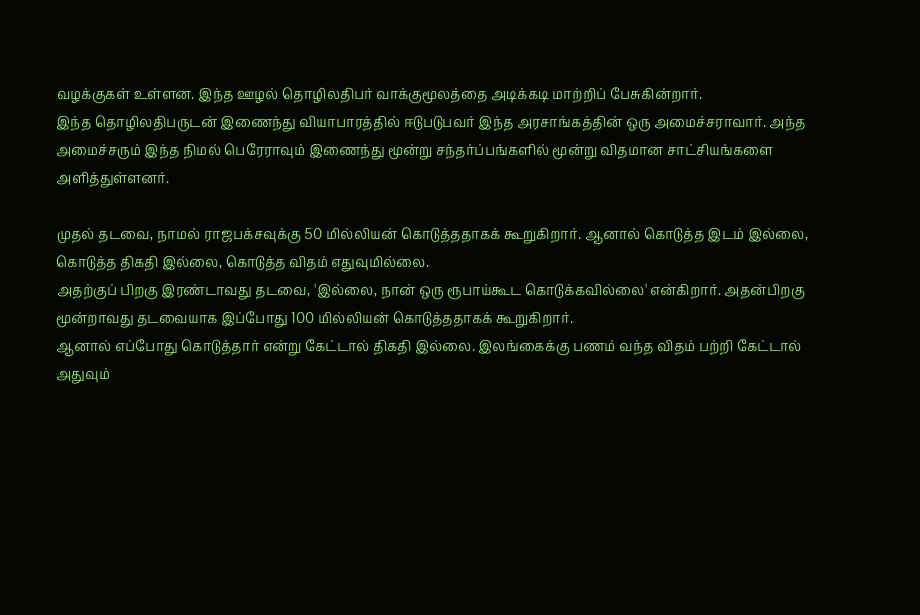வழக்குகள் உள்ளன. இந்த ஊழல் தொழிலதிபர் வாக்குமூலத்தை அடிக்கடி மாற்றிப் பேசுகின்றார்.
இந்த தொழிலதிபருடன் இணைந்து வியாபாரத்தில் ஈடுபடுபவர் இந்த அரசாங்கத்தின் ஒரு அமைச்சராவார். அந்த அமைச்சரும் இந்த நிமல் பெரேராவும் இணைந்து மூன்று சந்தர்ப்பங்களில் மூன்று விதமான சாட்சியங்களை அளித்துள்ளனர்.

முதல் தடவை, நாமல் ராஜபக்சவுக்கு 50 மில்லியன் கொடுத்ததாகக் கூறுகிறார். ஆனால் கொடுத்த இடம் இல்லை, கொடுத்த திகதி இல்லை, கொடுத்த விதம் எதுவுமில்லை.
அதற்குப் பிறகு இரண்டாவது தடவை, 'இல்லை, நான் ஒரு ரூபாய்கூட கொடுக்கவில்லை' என்கிறார். அதன்பிறகு மூன்றாவது தடவையாக இப்போது 100 மில்லியன் கொடுத்ததாகக் கூறுகிறார்.
ஆனால் எப்போது கொடுத்தார் என்று கேட்டால் திகதி இல்லை. இலங்கைக்கு பணம் வந்த விதம் பற்றி கேட்டால் அதுவும்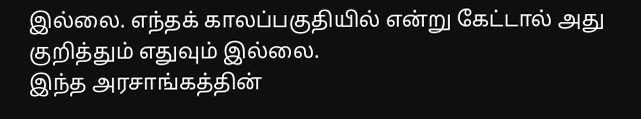இல்லை. எந்தக் காலப்பகுதியில் என்று கேட்டால் அது குறித்தும் எதுவும் இல்லை.
இந்த அரசாங்கத்தின்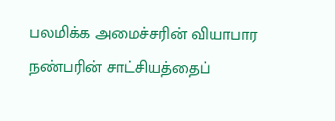பலமிக்க அமைச்சரின் வியாபார நண்பரின் சாட்சியத்தைப்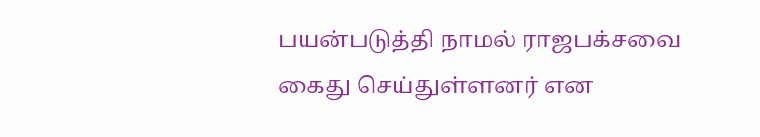பயன்படுத்தி நாமல் ராஜபக்சவை கைது செய்துள்ளனர் என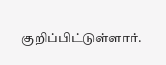குறிப்பிட்டுள்ளார்.